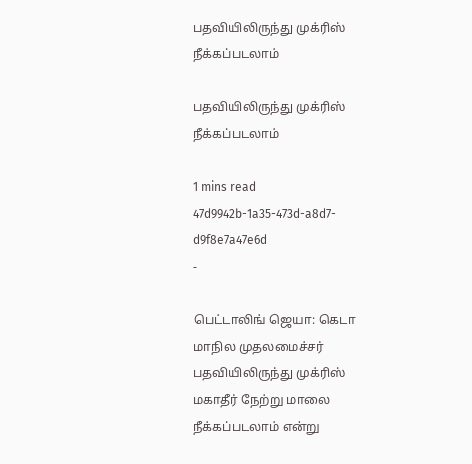பதவியிலிருந்து முக்ரிஸ் நீக்கப்படலாம்

பதவியிலிருந்து முக்ரிஸ் நீக்கப்படலாம்

1 mins read
47d9942b-1a35-473d-a8d7-d9f8e7a47e6d
-

பெட்டாலிங் ஜெயா: கெடா மாநில முதலமைச்சர் பதவியிலிருந்து முக்ரிஸ் மகாதீர் நேற்று மாலை நீக்கப்படலாம் என்று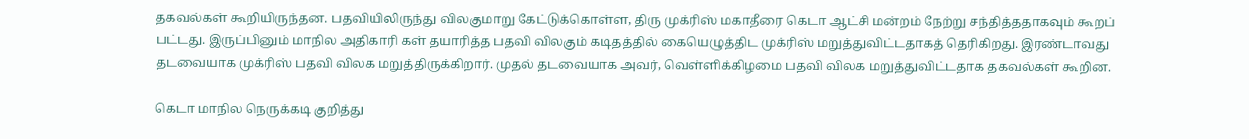தகவல்கள் கூறியிருந்தன. பதவியிலிருந்து விலகுமாறு கேட்டுக்கொள்ள, திரு முக்ரிஸ் மகாதீரை கெடா ஆட்சி மன்றம் நேற்று சந்தித்ததாகவும் கூறப் பட்டது. இருப்பினும் மாநில அதிகாரி கள் தயாரித்த பதவி விலகும் கடிதத்தில் கையெழுத்திட முக்ரிஸ் மறுத்துவிட்டதாகத் தெரிகிறது. இரண்டாவது தடவையாக முக்ரிஸ் பதவி விலக மறுத்திருக்கிறார். முதல் தடவையாக அவர், வெள்ளிக்கிழமை பதவி விலக மறுத்துவிட்டதாக தகவல்கள் கூறின.

கெடா மாநில நெருக்கடி குறித்து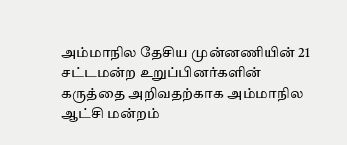அம்மாநில தேசிய முன்னணியின் 21 சட்டமன்ற உறுப்பினர்களின் கருத்தை அறிவதற்காக அம்மாநில ஆட்சி மன்றம்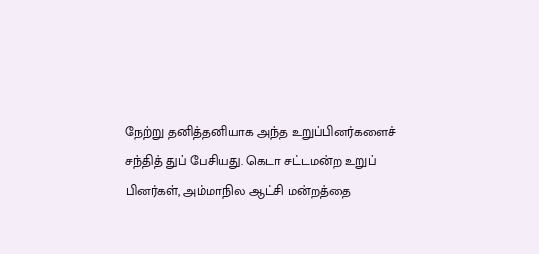நேற்று தனித்தனியாக அந்த உறுப்பினர்களைச் சந்தித் துப் பேசியது. கெடா சட்டமன்ற உறுப் பினர்கள், அம்மாநில ஆட்சி மன்றத்தை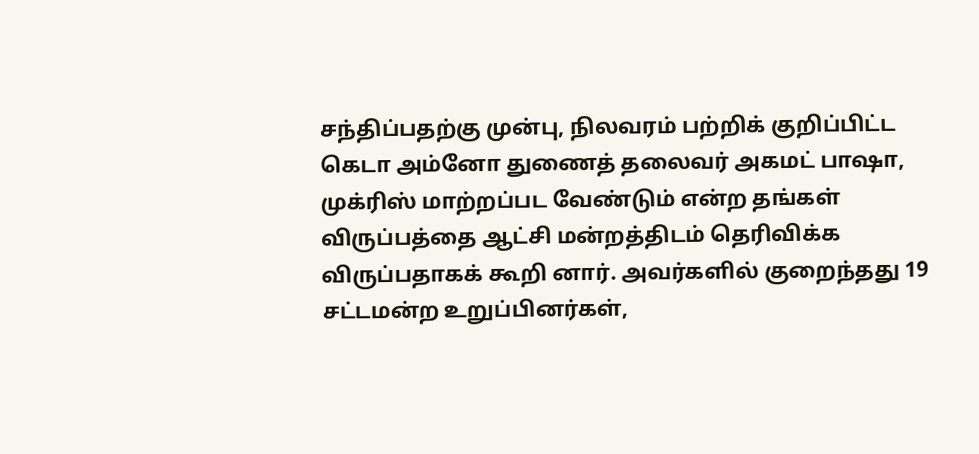சந்திப்பதற்கு முன்பு, நிலவரம் பற்றிக் குறிப்பிட்ட கெடா அம்னோ துணைத் தலைவர் அகமட் பாஷா, முக்ரிஸ் மாற்றப்பட வேண்டும் என்ற தங்கள் விருப்பத்தை ஆட்சி மன்றத்திடம் தெரிவிக்க விருப்பதாகக் கூறி னார். அவர்களில் குறைந்தது 19 சட்டமன்ற உறுப்பினர்கள்,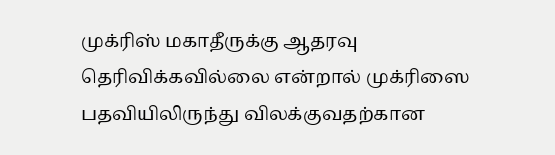முக்ரிஸ் மகாதீருக்கு ஆதரவு தெரிவிக்கவில்லை என்றால் முக்ரிஸை பதவியிலிருந்து விலக்குவதற்கான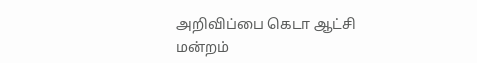அறிவிப்பை கெடா ஆட்சி மன்றம்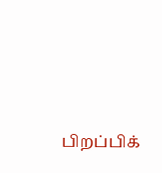பிறப்பிக்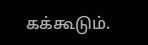கக்கூடும்.